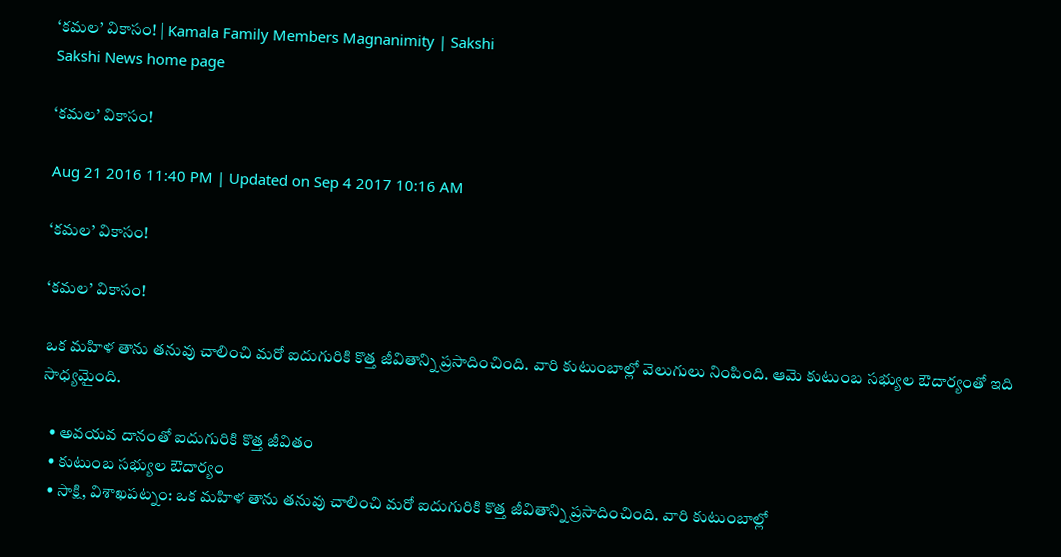‘కమల’ వికాసం! | Kamala Family Members Magnanimity | Sakshi
Sakshi News home page

‘కమల’ వికాసం!

Aug 21 2016 11:40 PM | Updated on Sep 4 2017 10:16 AM

‘కమల’ వికాసం!

‘కమల’ వికాసం!

ఒక మహిళ తాను తనువు చాలించి మరో ఐదుగురికి కొత్త జీవితాన్ని ప్రసాదించింది. వారి కుటుంబాల్లో వెలుగులు నింపింది. ఆమె కుటుంబ సభ్యుల ఔదార్యంతో ఇది సాధ్యమైంది.

  • అవయవ దానంతో ఐదుగురికి కొత్త జీవితం
  • కుటుంబ సభ్యుల ఔదార్యం
  • సాక్షి, విశాఖపట్నం: ఒక మహిళ తాను తనువు చాలించి మరో ఐదుగురికి కొత్త జీవితాన్ని ప్రసాదించింది. వారి కుటుంబాల్లో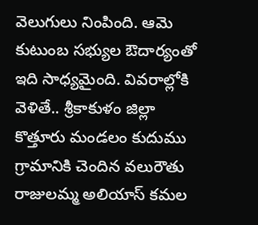వెలుగులు నింపింది. ఆమె కుటుంబ సభ్యుల ఔదార్యంతో ఇది సాధ్యమైంది. వివరాల్లోకి వెళితే.. శ్రీకాకుళం జిల్లా కొత్తూరు మండలం కుదుము గ్రామానికి చెందిన వలురౌతు రాజులమ్మ అలియాస్‌ కమల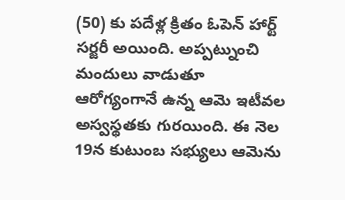(50) కు పదేళ్ల క్రితం ఓపెన్‌ హార్ట్‌ సర్జరీ అయింది. అప్పట్నుంచి మందులు వాడుతూ ఆరోగ్యంగానే ఉన్న ఆమె ఇటీవల అస్వస్థతకు గురయింది. ఈ నెల 19న కుటుంబ సభ్యులు ఆమెను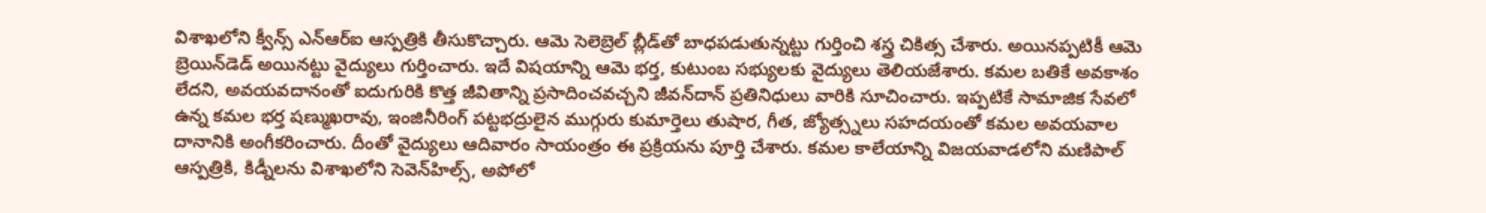విశాఖలోని క్వీన్స్‌ ఎన్‌ఆర్‌ఐ ఆస్పత్రికి తీసుకొచ్చారు. ఆమె సెలెబ్రెల్‌ బ్లీడ్‌తో బాధపడుతున్నట్టు గుర్తించి శస్త్ర చికిత్స చేశారు. అయినప్పటికీ ఆమె బ్రెయిన్‌డెడ్‌ అయినట్టు వైద్యులు గుర్తించారు. ఇదే విషయాన్ని ఆమె భర్త, కుటుంబ సభ్యులకు వైద్యులు తెలియజేశారు. కమల బతికే అవకాశం లేదని, అవయవదానంతో ఐదుగురికి కొత్త జీవితాన్ని ప్రసాదించవచ్చని జీవన్‌దాన్‌ ప్రతినిధులు వారికి సూచించారు. ఇప్పటికే సామాజిక సేవలో ఉన్న కమల భర్త షణ్ముఖరావు, ఇంజినీరింగ్‌ పట్టభద్రులైన ముగ్గురు కుమార్తెలు తుషార, గీత, జ్యోత్స్నలు సహదయంతో కమల అవయవాల దానానికి అంగీకరించారు. దీంతో వైద్యులు ఆదివారం సాయంత్రం ఈ ప్రక్రియను పూర్తి చేశారు. కమల కాలేయాన్ని విజయవాడలోని మణిపాల్‌ ఆస్పత్రికి, కిడ్నీలను విశాఖలోని సెవెన్‌హిల్స్, అపోలో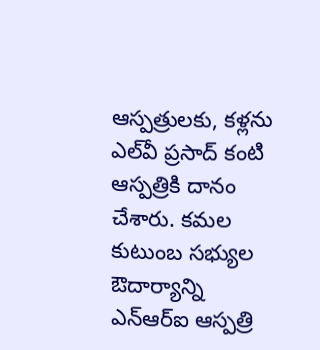ఆస్పత్రులకు, కళ్లను ఎల్‌వీ ప్రసాద్‌ కంటి ఆస్పత్రికి దానం చేశారు. కమల కుటుంబ సభ్యుల ఔదార్యాన్ని ఎన్‌ఆర్‌ఐ ఆస్పత్రి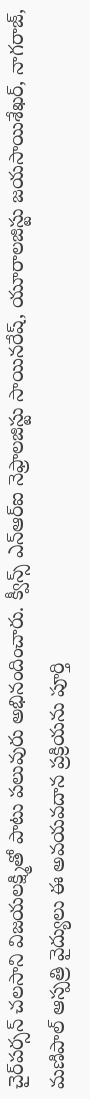చైర్‌పర్సన్‌ చలసాని విజయలక్ష్మితో పాటు పలువురు అభినందించారు. క్వీన్స్‌ ఎన్‌ఆర్‌ఐ నెఫ్రాలజిస్టు సాయినరేష్, యూరాలజిస్టు జయసాయిశేఖర్, నాగరాజ్, మణిపాల్‌ ఆస్పత్రి వైద్యులు ఈ అవయవదాన ప్రక్రియను పూర్తి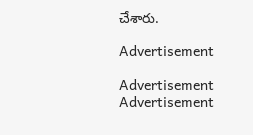చేశారు.

Advertisement

Advertisement
Advertisement